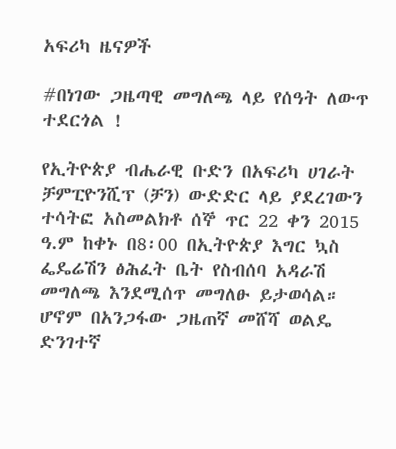አፍሪካ ዜናዎች

#በነገው ጋዜጣዊ መግለጫ ላይ የሰዓት ለውጥ ተደርጎል !

የኢትዮጵያ ብሔራዊ ቡድን በአፍሪካ ሀገራት ቻምፒዮንሺፕ (ቻን) ውድድር ላይ ያደረገውን ተሳትፎ አስመልክቶ ሰኞ ጥር 22 ቀን 2015 ዓ.ም ከቀኑ በ8፡00 በኢትዮጵያ እግር ኳስ ፌዴሬሽን ፅሕፈት ቤት የስብሰባ አዳራሽ መግለጫ እንደሚሰጥ መግለፁ ይታወሳል። ሆኖም በአንጋፋው ጋዜጠኛ መሸሻ ወልዴ ድንገተኛ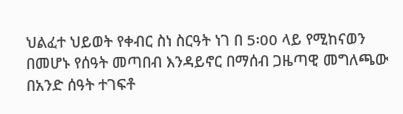ህልፈተ ህይወት የቀብር ስነ ስርዓት ነገ በ 5፡00 ላይ የሚከናወን በመሆኑ የሰዓት መጣበብ እንዳይኖር በማሰብ ጋዜጣዊ መግለጫው በአንድ ሰዓት ተገፍቶ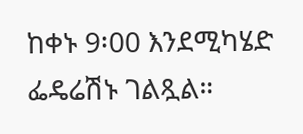ከቀኑ 9፡00 እንደሚካሄድ ፌዴሬሽኑ ገልጿል።